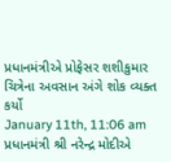પ્રધાનમંત્રીએ પ્રોફેસર શશીકુમાર ચિત્રેના અવસાન અંગે શોક વ્યક્ત કર્યો
January 11th, 11:06 am
પ્રધાનમંત્રી શ્રી નરેન્દ્ર મોદીએ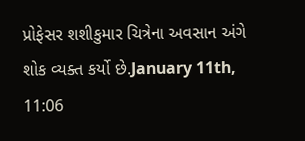પ્રોફેસર શશીકુમાર ચિત્રેના અવસાન અંગે શોક વ્યક્ત કર્યો છે.January 11th, 11:06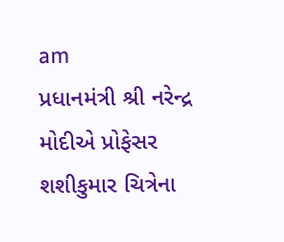am
પ્રધાનમંત્રી શ્રી નરેન્દ્ર મોદીએ પ્રોફેસર શશીકુમાર ચિત્રેના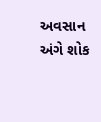અવસાન અંગે શોક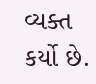વ્યક્ત કર્યો છે.